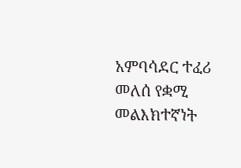አምባሳደር ተፈሪ መለሰ የቋሚ መልእክተኛነት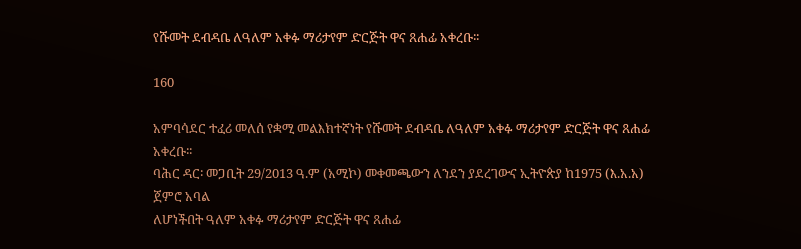የሹመት ደብዳቤ ለዓለም አቀፉ ማሪታየም ድርጅት ዋና ጸሐፊ አቀረቡ፡፡

160

አምባሳደር ተፈሪ መለሰ የቋሚ መልእክተኛነት የሹመት ደብዳቤ ለዓለም አቀፉ ማሪታየም ድርጅት ዋና ጸሐፊ አቀረቡ፡፡
ባሕር ዳር፡ መጋቢት 29/2013 ዓ.ም (አሚኮ) መቀመጫውን ለንደን ያደረገውና ኢትዮጵያ ከ1975 (እ.አ.አ) ጀምሮ አባል
ለሆነችበት ዓለም አቀፉ ማሪታየም ድርጅት ዋና ጸሐፊ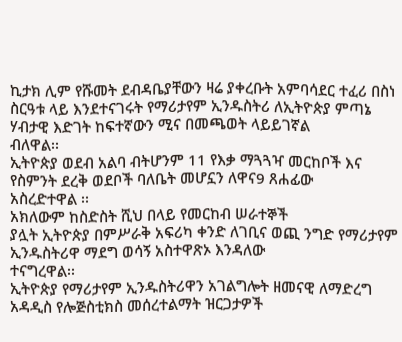ኪታክ ሊም የሹመት ደብዳቤያቸውን ዛሬ ያቀረቡት አምባሳደር ተፈሪ በስነ
ስርዓቱ ላይ እንደተናገሩት የማሪታየም ኢንዱስትሪ ለኢትዮጵያ ምጣኔ ሃብታዊ እድገት ከፍተኛውን ሚና በመጫወት ላይይገኛል
ብለዋል፡፡
ኢትዮጵያ ወደብ አልባ ብትሆንም 11 የእቃ ማጓጓዣ መርከቦች እና የስምንት ደረቅ ወደቦች ባለቤት መሆኗን ለዋና9 ጸሐፊው
አስረድተዋል ፡፡
አክለውም ከስድስት ሺህ በላይ የመርከብ ሠራተኞች
ያሏት ኢትዮጵያ በምሥራቅ አፍሪካ ቀንድ ለገቢና ወጪ ንግድ የማሪታየም ኢንዱስትሪዋ ማደግ ወሳኝ አስተዋጽኦ እንዳለው
ተናግረዋል፡፡
ኢትዮጵያ የማሪታየም ኢንዱስትሪዋን አገልግሎት ዘመናዊ ለማድረግ አዳዲስ የሎጅስቲክስ መሰረተልማት ዝርጋታዎች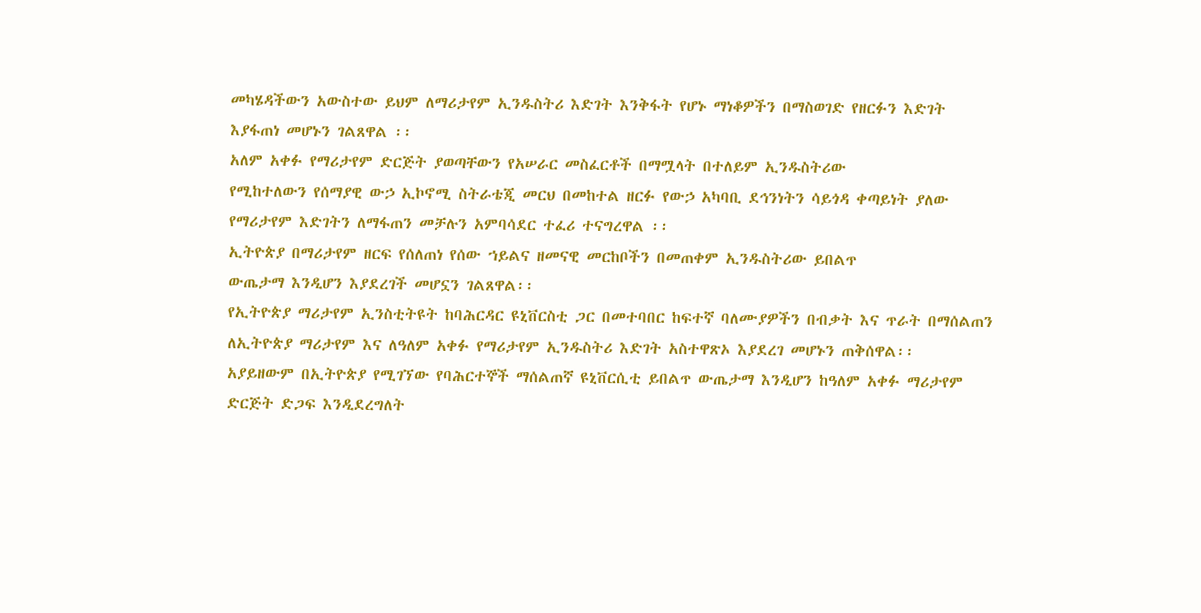መካሄዳችውን አውስተው ይህም ለማሪታየም ኢንዱስትሪ እድገት እንቅፋት የሆኑ ማነቆዎችን በማስወገድ የዘርፉን እድገት
እያፋጠነ መሆኑን ገልጸዋል ፡፡
አለም አቀፉ የማሪታየም ድርጅት ያወጣቸውን የአሠራር መስፈርቶች በማሟላት በተለይም ኢንዱስትሪው
የሚከተለውን የሰማያዊ ውኃ ኢኮኖሚ ስትራቴጂ መርህ በመከተል ዘርፉ የውኃ አካባቢ ደኅንነትን ሳይጎዳ ቀጣይነት ያለው
የማሪታየም እድገትን ለማፋጠን መቻሉን አምባሳደር ተፈሪ ተናግረዋል ፡፡
ኢትዮጵያ በማሪታየም ዘርፍ የሰለጠነ የሰው ኀይልና ዘመናዊ መርከቦችን በመጠቀም ኢንዱስትሪው ይበልጥ
ውጤታማ እንዲሆን እያደረገች መሆኗን ገልጸዋል፡፡
የኢትዮጵያ ማሪታየም ኢንስቲትዩት ከባሕርዳር ዩኒቨርስቲ ጋር በመተባበር ከፍተኛ ባለሙያዎችን በብቃት እና ጥራት በማሰልጠን
ለኢትዮጵያ ማሪታየም እና ለዓለም አቀፉ የማሪታየም ኢንዱስትሪ እድገት አስተዋጽኦ እያደረገ መሆኑን ጠቅሰዋል፡፡
አያይዘውም በኢትዮጵያ የሚገኘው የባሕርተኞች ማሰልጠኛ ዩኒቨርሲቲ ይበልጥ ውጤታማ እንዲሆን ከዓለም አቀፉ ማሪታየም
ድርጅት ድጋፍ እንዲደረግለት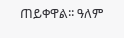ጠይቀዋል፡፡ ዓለም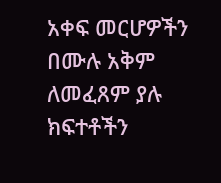አቀፍ መርሆዎችን በሙሉ አቅም ለመፈጸም ያሉ ክፍተቶችን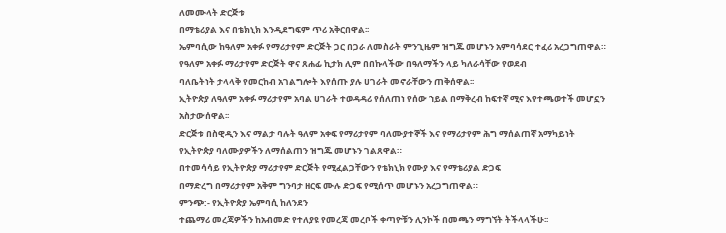ለመሙላት ድርጅቱ
በማቴሪያል እና በቴክኒክ እንዲደግፍም ጥሪ አቅርበዋል፡፡
ኤምባሲው ከዓለም አቀፉ የማሪታየም ድርጅት ጋር በጋራ ለመስራት ምንጊዜም ዝግጁ መሆኑን አምባሳደር ተፈሪ አረጋግጠዋል።
የዓለም አቀፉ ማሪታየም ድርጅት ዋና ጸሐፊ ኪታክ ሊም በበኩላችው በዓለማችን ላይ ካለራሳቸው የወደብ
ባለቤትነት ታላላቅ የመርከብ አገልግሎት እየሰጡ ያሉ ሀገራት መኖራቸውን ጠቅሰዋል፡፡
ኢትዮጵያ ለዓለም አቀፉ ማሪታየም አባል ሀገራት ተወዳዳሪ የሰለጠነ የሰው ኀይል በማቅረብ ከፍተኛ ሚና እየተጫወተች መሆኗን
አስታውሰዋል፡፡
ድርጅቱ በስዊዲን እና ማልታ ባሉት ዓለም አቀፍ የማሪታየም ባለሙያተኞች እና የማሪታየም ሕግ ማሰልጠኛ አማካይነት
የኢትዮጵያ ባለሙያዎችን ለማሰልጠን ዝግጁ መሆኑን ገልጸዋል።
በተመሳሳይ የኢትዮጵያ ማሪታየም ድርጅት የሚፈልጋቸውን የቴክኒክ የሙያ እና የማቴሪያል ድጋፍ
በማድረግ በማሪታየም አቅም ግንባታ ዘርፍ ሙሉ ድጋፍ የሚሰጥ መሆኑን አረጋግጠዋል።
ምንጭ:- የኢትዮጵያ ኤምባሲ ከለንደን
ተጨማሪ መረጃዎችን ከአብመድ የተለያዩ የመረጃ መረቦች ቀጣዮቹን ሊንኮች በመጫን ማግኘት ትችላላችሁ፡፡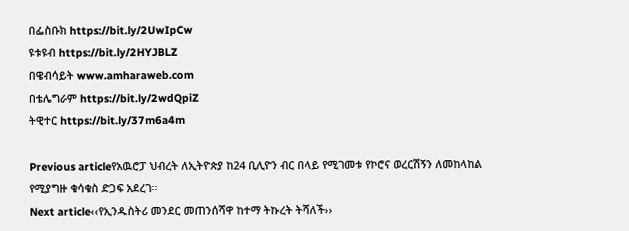በፌስቡክ https://bit.ly/2UwIpCw
ዩቱዩብ https://bit.ly/2HYJBLZ
በዌብሳይት www.amharaweb.com
በቴሌግራም https://bit.ly/2wdQpiZ
ትዊተር https://bit.ly/37m6a4m

Previous articleየአዉሮፓ ህብረት ለኢትዮጵያ ከ24 ቢሊዮን ብር በላይ የሚገመቱ የኮሮና ወረርሽኝን ለመከላከል የሚያግዙ ቁሳቁስ ድጋፍ አደረገ፡፡
Next article‹‹የኢንዱስትሪ መንደር መጠንሰሻዋ ከተማ ትኩረት ትሻለች››